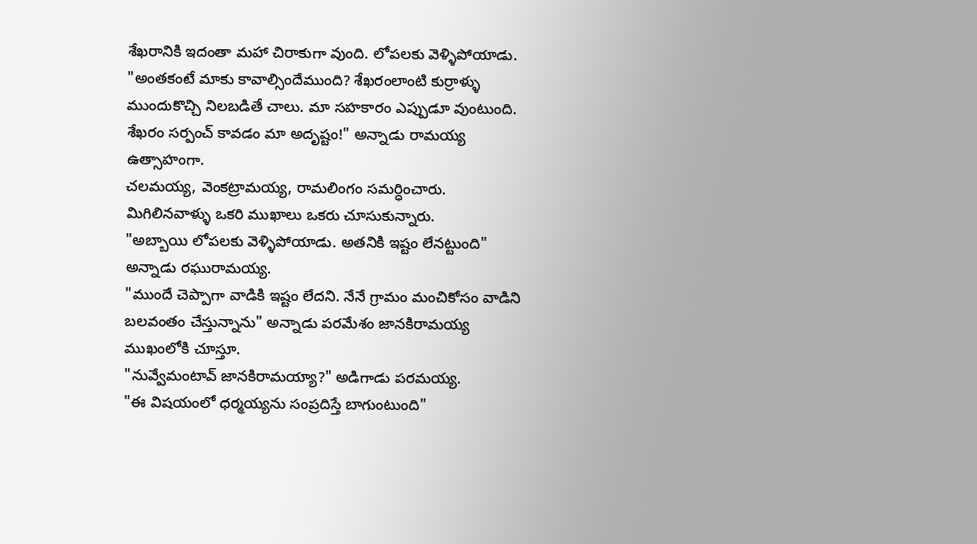శేఖరానికి ఇదంతా మహా చిరాకుగా వుంది. లోపలకు వెళ్ళిపోయాడు.
"అంతకంటే మాకు కావాల్సిందేముంది? శేఖరంలాంటి కుర్రాళ్ళు ముందుకొచ్చి నిలబడితే చాలు. మా సహకారం ఎప్పుడూ వుంటుంది. శేఖరం సర్పంచ్ కావడం మా అదృష్టం!" అన్నాడు రామయ్య ఉత్సాహంగా.
చలమయ్య, వెంకట్రామయ్య, రామలింగం సమర్ధించారు.
మిగిలినవాళ్ళు ఒకరి ముఖాలు ఒకరు చూసుకున్నారు.
"అబ్బాయి లోపలకు వెళ్ళిపోయాడు. అతనికి ఇష్టం లేనట్టుంది" అన్నాడు రఘురామయ్య.
"ముందే చెప్పాగా వాడికి ఇష్టం లేదని. నేనే గ్రామం మంచికోసం వాడిని బలవంతం చేస్తున్నాను" అన్నాడు పరమేశం జానకిరామయ్య ముఖంలోకి చూస్తూ.
"నువ్వేమంటావ్ జానకిరామయ్యా?" అడిగాడు పరమయ్య.
"ఈ విషయంలో ధర్మయ్యను సంప్రదిస్తే బాగుంటుంది"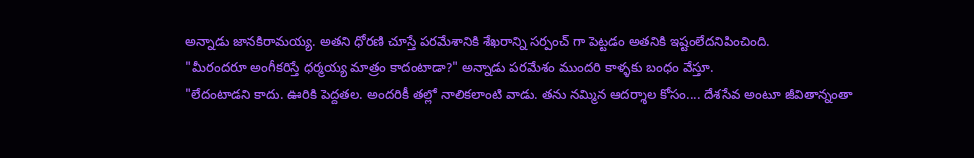అన్నాడు జానకిరామయ్య. అతని ధోరణి చూస్తే పరమేశానికి శేఖరాన్ని సర్పంచ్ గా పెట్టడం అతనికి ఇష్టంలేదనిపించింది.
"మీరందరూ అంగీకరిస్తే ధర్మయ్య మాత్రం కాదంటాడా?" అన్నాడు పరమేశం ముందరి కాళ్ళకు బంధం వేస్తూ.
"లేదంటాడని కాదు. ఊరికి పెద్దతల. అందరికీ తల్లో నాలికలాంటి వాడు. తను నమ్మిన ఆదర్శాల కోసం.... దేశసేవ అంటూ జీవితాన్నంతా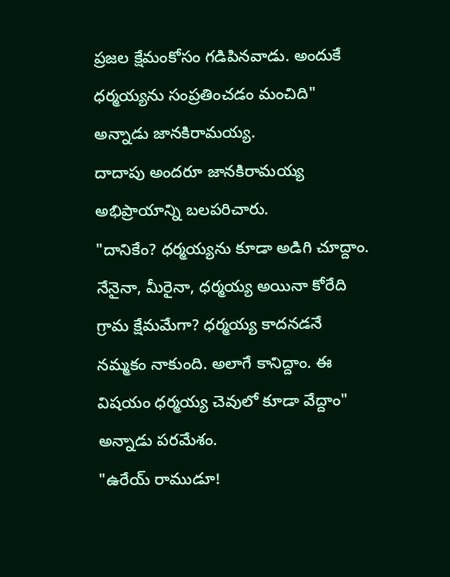ప్రజల క్షేమంకోసం గడిపినవాడు. అందుకే ధర్మయ్యను సంప్రతించడం మంచిది" అన్నాడు జానకిరామయ్య.
దాదాపు అందరూ జానకిరామయ్య అభిప్రాయాన్ని బలపరిచారు.
"దానికేం? ధర్మయ్యను కూడా అడిగి చూద్దాం. నేనైనా, మీరైనా, ధర్మయ్య అయినా కోరేది గ్రామ క్షేమమేగా? ధర్మయ్య కాదనడనే నమ్మకం నాకుంది. అలాగే కానిద్దాం. ఈ విషయం ధర్మయ్య చెవులో కూడా వేద్దాం" అన్నాడు పరమేశం.
"ఉరేయ్ రాముడూ!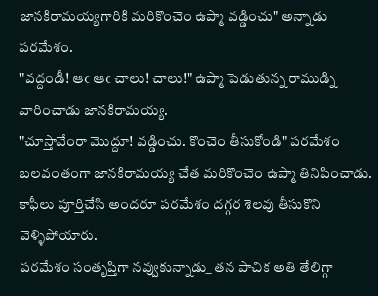జానకిరామయ్యగారికి మరికొంచెం ఉప్మా వడ్డించు" అన్నాడు పరమేశం.
"వద్దండీ! ఆఁ ఆఁ చాలు! చాలు!" ఉప్మా పెడుతున్న రాముడ్ని వారించాడు జానకిరామయ్య.
"చూస్తావేంరా మొద్దూ! వడ్డించు. కొంచెం తీసుకోండి" పరమేశం బలవంతంగా జానకిరామయ్య చేత మరికొంచెం ఉప్మా తినిపించాడు.
కాఫీలు పూర్తిచేసి అందరూ పరమేశం దగ్గర శెలవు తీసుకొని వెళ్ళిపోయారు.
పరమేశం సంతృప్తిగా నవ్వుకున్నాడు_ తన పాచిక అతి తేలిగ్గా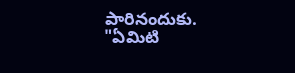పారినందుకు.
"ఏమిటి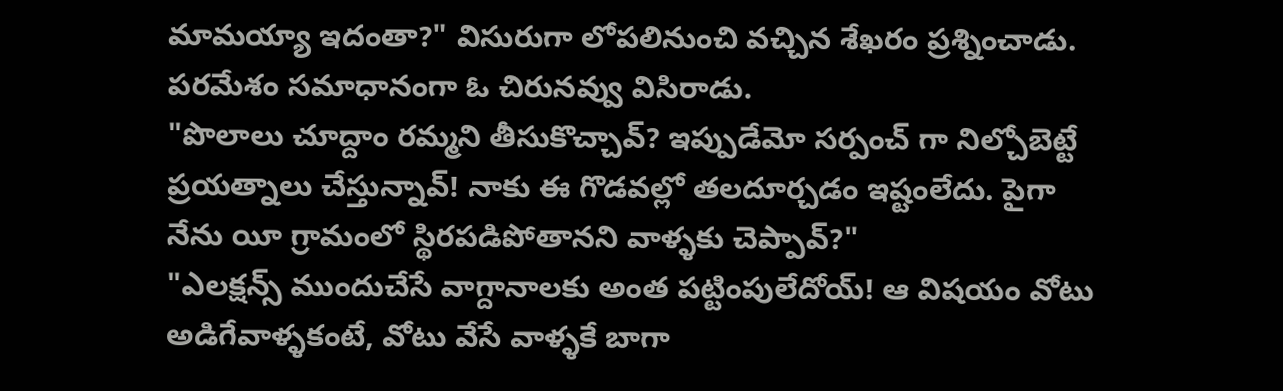మామయ్యా ఇదంతా?" విసురుగా లోపలినుంచి వచ్చిన శేఖరం ప్రశ్నించాడు.
పరమేశం సమాధానంగా ఓ చిరునవ్వు విసిరాడు.
"పొలాలు చూద్దాం రమ్మని తీసుకొచ్చావ్? ఇప్పుడేమో సర్పంచ్ గా నిల్చోబెట్టే ప్రయత్నాలు చేస్తున్నావ్! నాకు ఈ గొడవల్లో తలదూర్చడం ఇష్టంలేదు. పైగా నేను యీ గ్రామంలో స్థిరపడిపోతానని వాళ్ళకు చెప్పావ్?"
"ఎలక్షన్స్ ముందుచేసే వాగ్దానాలకు అంత పట్టింపులేదోయ్! ఆ విషయం వోటు అడిగేవాళ్ళకంటే, వోటు వేసే వాళ్ళకే బాగా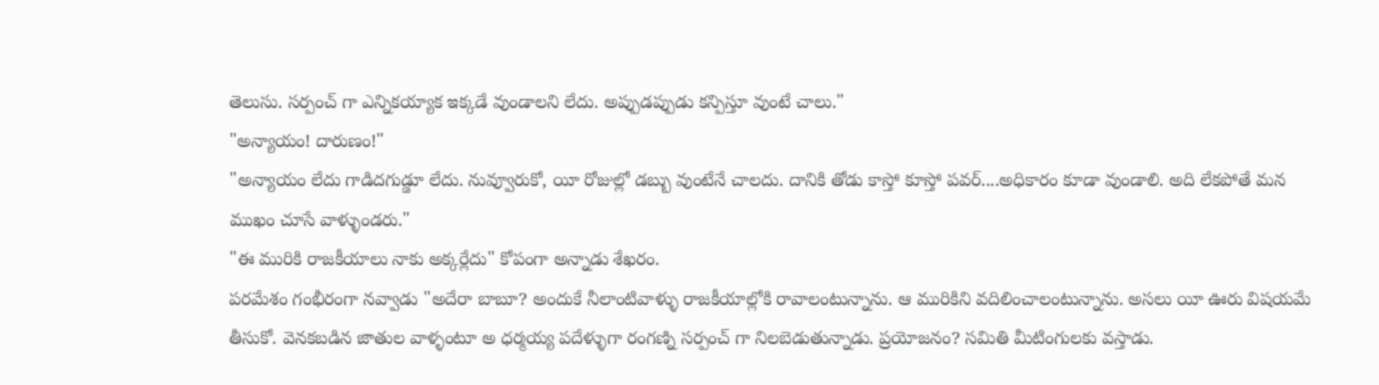తెలుసు. సర్పంచ్ గా ఎన్నికయ్యాక ఇక్కడే వుండాలని లేదు. అప్పుడప్పుడు కన్పిస్తూ వుంటే చాలు."
"అన్యాయం! దారుణం!"
"అన్యాయం లేదు గాడిదగుడ్డూ లేదు. నువ్వూరుకో, యీ రోజుల్లో డబ్బు వుంటేనే చాలదు. దానికి తోడు కాస్తో కూస్తో పవర్....అధికారం కూడా వుండాలి. అది లేకపోతే మన ముఖం చూసే వాళ్ళుండరు."
"ఈ మురికి రాజకీయాలు నాకు అక్కర్లేదు" కోపంగా అన్నాడు శేఖరం.
పరమేశం గంభీరంగా నవ్వాడు "అదేరా బాబూ? అందుకే నీలాంటివాళ్ళు రాజకీయాల్లోకి రావాలంటున్నాను. ఆ మురికిని వదిలించాలంటున్నాను. అసలు యీ ఊరు విషయమే తీసుకో. వెనకబడిన జాతుల వాళ్ళంటూ అ ధర్మయ్య పదేళ్ళుగా రంగణ్ని సర్పంచ్ గా నిలబెడుతున్నాడు. ప్రయోజనం? సమితి మీటింగులకు వస్తాడు.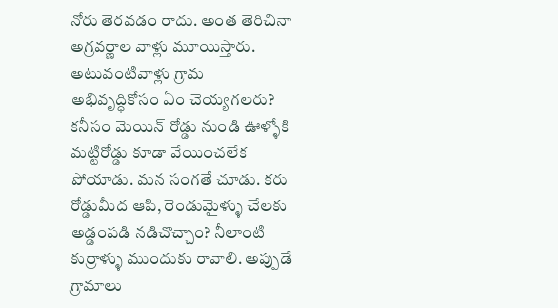నోరు తెరవడం రాదు. అంత తెరిచినా అగ్రవర్ణాల వాళ్లు మూయిస్తారు. అటువంటివాళ్లు గ్రామ అభివృద్ధికోసం ఏం చెయ్యగలరు? కనీసం మెయిన్ రోడ్డు నుండి ఊళ్ళోకి మట్టిరోడ్డు కూడా వేయించలేక పోయాడు. మన సంగతే చూడు. కరు రోడ్డుమీద ఆపి, రెండుమైళ్ళు చేలకు అడ్డంపడి నడిచొచ్చాం? నీలాంటి కుర్రాళ్ళు ముందుకు రావాలి. అప్పుడే గ్రామాలు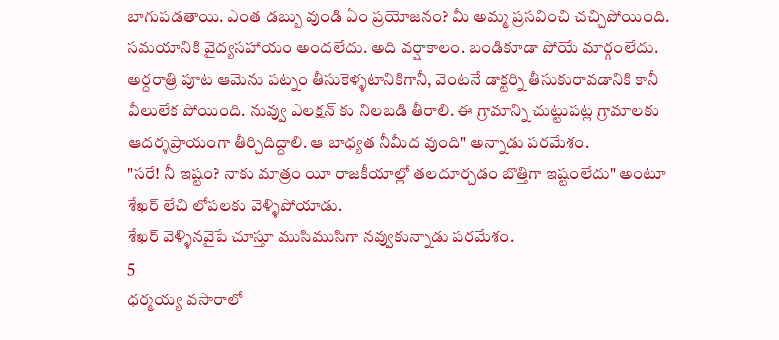బాగుపడతాయి. ఎంత డబ్బు వుండి ఏం ప్రయోజనం? మీ అమ్మ ప్రసవించి చచ్చిపోయింది. సమయానికి వైద్యసహాయం అందలేదు. అది వర్షాకాలం. బండికూడా పోయే మార్గంలేదు. అర్దరాత్రి పూట ఆమెను పట్నం తీసుకెళ్ళటానికిగానీ, వెంటనే డాక్టర్ని తీసుకురావడానికి కానీ వీలులేక పోయింది. నువ్వు ఎలక్షన్ కు నిలబడి తీరాలి. ఈ గ్రామాన్ని చుట్టుపట్ల గ్రామాలకు ఆదర్శప్రాయంగా తీర్చిదిద్దాలి. ఆ బాధ్యత నీమీద వుంది" అన్నాడు పరమేశం.
"సరే! నీ ఇష్టం? నాకు మాత్రం యీ రాజకీయాల్లో తలదూర్చడం బొత్తిగా ఇష్టంలేదు" అంటూ శేఖర్ లేచి లోపలకు వెళ్ళిపోయాడు.
శేఖర్ వెళ్ళినవైపే చూస్తూ ముసిముసిగా నవ్వుకున్నాడు పరమేశం.
5
ధర్మయ్య వసారాలో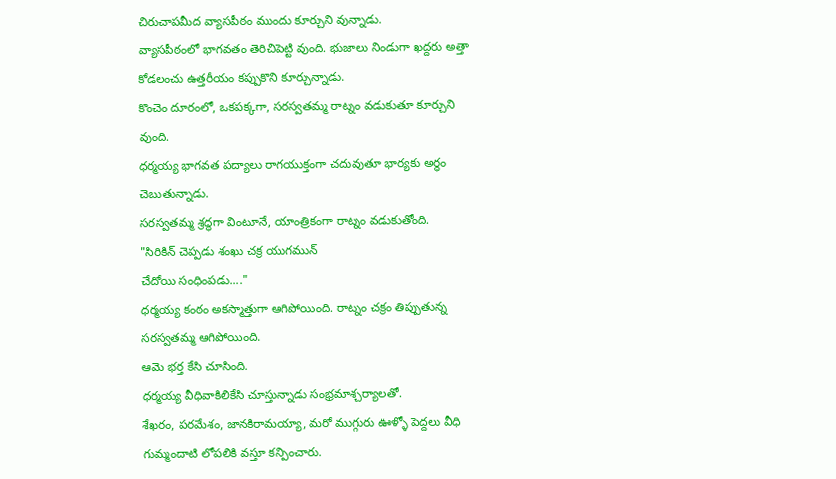చిరుచాపమీద వ్యాసపీఠం ముందు కూర్చుని వున్నాడు.
వ్యాసపీఠంలో భాగవతం తెరిచిపెట్టి వుంది. భుజాలు నిండుగా ఖద్దరు అత్తా కోడలంచు ఉత్తరీయం కప్పుకొని కూర్చున్నాడు.
కొంచెం దూరంలో, ఒకపక్కగా, సరస్వతమ్మ రాట్నం వడుకుతూ కూర్చుని వుంది.
ధర్మయ్య భాగవత పద్యాలు రాగయుక్తంగా చదువుతూ భార్యకు అర్ధం చెబుతున్నాడు.
సరస్వతమ్మ శ్రద్ధగా వింటూనే, యాంత్రికంగా రాట్నం వడుకుతోంది.
"సిరికిన్ చెప్పడు శంఖు చక్ర యుగమున్
చేదోయి సంధింపడు...."
ధర్మయ్య కంఠం అకస్మాత్తుగా ఆగిపోయింది. రాట్నం చక్రం తిప్పుతున్న సరస్వతమ్మ ఆగిపోయింది.
ఆమె భర్త కేసి చూసింది.
ధర్మయ్య వీధివాకిలికేసి చూస్తున్నాడు సంభ్రమాశ్చర్యాలతో.
శేఖరం, పరమేశం, జానకిరామయ్యా, మరో ముగ్గురు ఊళ్ళో పెద్దలు వీధి గుమ్మందాటి లోపలికి వస్తూ కన్పించారు.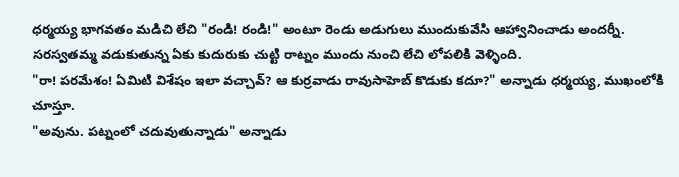ధర్మయ్య భాగవతం మడిచి లేచి "రండి! రండి!" అంటూ రెండు అడుగులు ముందుకువేసి ఆహ్వానించాడు అందర్నీ.
సరస్వతమ్మ వడుకుతున్న ఏకు కుదురుకు చుట్టి రాట్నం ముందు నుంచి లేచి లోపలికి వెళ్ళింది.
"రా! పరమేశం! ఏమిటి విశేషం ఇలా వచ్చావ్? ఆ కుర్రవాడు రావుసాహెబ్ కొడుకు కదూ?" అన్నాడు ధర్మయ్య, ముఖంలోకి చూస్తూ.
"అవును. పట్నంలో చదువుతున్నాడు" అన్నాడు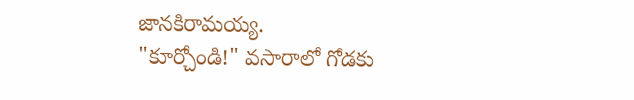జానకిరామయ్య.
"కూర్చోండి!" వసారాలో గోడకు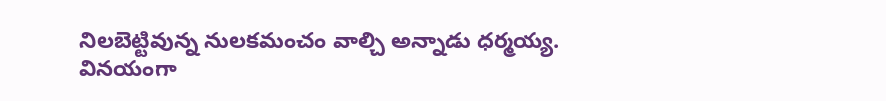నిలబెట్టివున్న నులకమంచం వాల్చి అన్నాడు ధర్మయ్య.
వినయంగా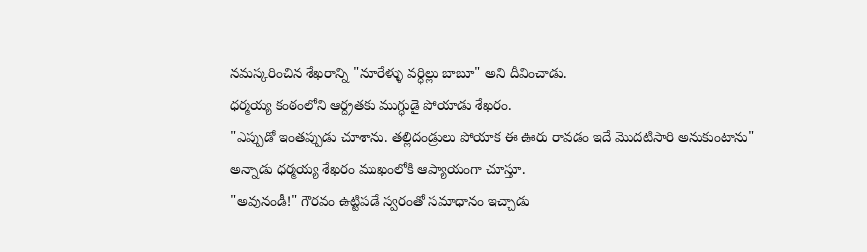నమస్కరించిన శేఖరాన్ని "నూరేళ్ళు వర్ధిల్లు బాబూ" అని దీవించాడు.
ధర్మయ్య కంఠంలోని ఆర్ద్రతకు ముగ్ధుడై పోయాడు శేఖరం.
"ఎప్పుడో ఇంతప్పుడు చూశాను. తల్లిదండ్రులు పోయాక ఈ ఊరు రావడం ఇదే మొదటిసారి అనుకుంటాను" అన్నాడు ధర్మయ్య శేఖరం ముఖంలోకి ఆప్యాయంగా చూస్తూ.
"అవునండీ!" గౌరవం ఉట్టిపడే స్వరంతో సమాధానం ఇచ్చాడు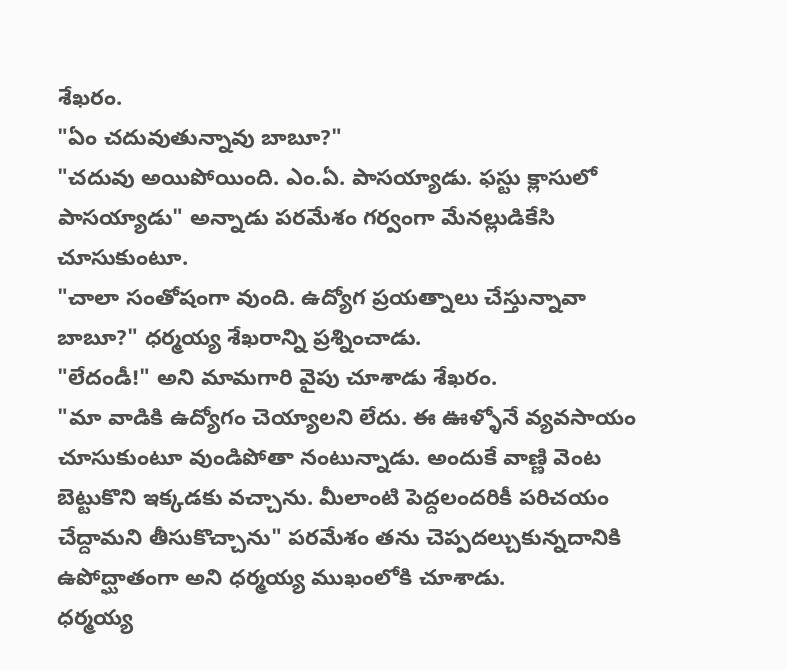శేఖరం.
"ఏం చదువుతున్నావు బాబూ?"
"చదువు అయిపోయింది. ఎం.ఏ. పాసయ్యాడు. ఫస్టు క్లాసులో పాసయ్యాడు" అన్నాడు పరమేశం గర్వంగా మేనల్లుడికేసి చూసుకుంటూ.
"చాలా సంతోషంగా వుంది. ఉద్యోగ ప్రయత్నాలు చేస్తున్నావా బాబూ?" ధర్మయ్య శేఖరాన్ని ప్రశ్నించాడు.
"లేదండీ!" అని మామగారి వైపు చూశాడు శేఖరం.
"మా వాడికి ఉద్యోగం చెయ్యాలని లేదు. ఈ ఊళ్ళోనే వ్యవసాయం చూసుకుంటూ వుండిపోతా నంటున్నాడు. అందుకే వాణ్ణి వెంట బెట్టుకొని ఇక్కడకు వచ్చాను. మీలాంటి పెద్దలందరికీ పరిచయం చేద్దామని తీసుకొచ్చాను" పరమేశం తను చెప్పదల్చుకున్నదానికి ఉపోద్ఘాతంగా అని ధర్మయ్య ముఖంలోకి చూశాడు.
ధర్మయ్య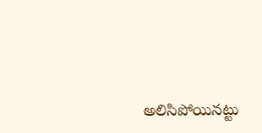అలిసిపోయినట్టు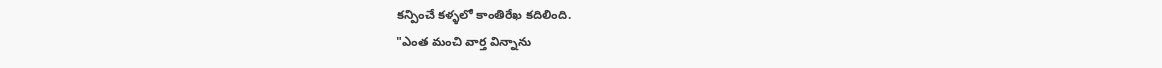కన్పించే కళ్ళలో కాంతిరేఖ కదిలింది.
"ఎంత మంచి వార్త విన్నాను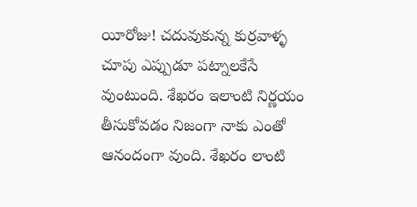యీరోజు! చదువుకున్న కుర్రవాళ్ళ చూపు ఎప్పుడూ పట్నాలకేసే వుంటుంది. శేఖరం ఇలాంటి నిర్ణయం తీసుకోవడం నిజంగా నాకు ఎంతో ఆనందంగా వుంది. శేఖరం లాంటి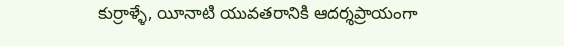కుర్రాళ్ళే, యీనాటి యువతరానికి ఆదర్శప్రాయంగా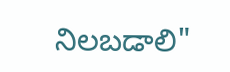నిలబడాలి"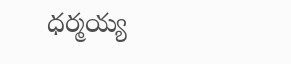ధర్మయ్య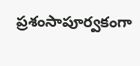ప్రశంసాపూర్వకంగా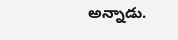అన్నాడు.